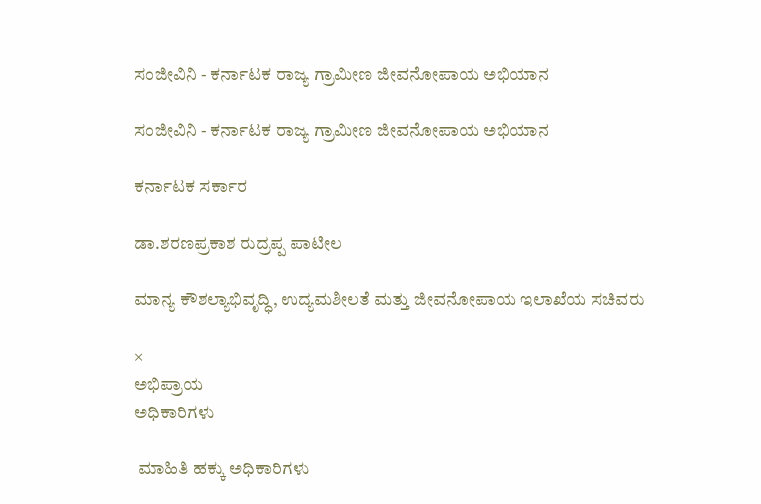ಸಂಜೀವಿನಿ - ಕರ್ನಾಟಕ ರಾಜ್ಯ ಗ್ರಾಮೀಣ ಜೀವನೋಪಾಯ ಅಭಿಯಾನ

ಸಂಜೀವಿನಿ - ಕರ್ನಾಟಕ ರಾಜ್ಯ ಗ್ರಾಮೀಣ ಜೀವನೋಪಾಯ ಅಭಿಯಾನ

ಕರ್ನಾಟಕ ಸರ್ಕಾರ

ಡಾ.ಶರಣಪ್ರಕಾಶ ರುದ್ರಪ್ಪ ಪಾಟೀಲ

ಮಾನ್ಯ ಕೌಶಲ್ಯಾಭಿವೃದ್ಧಿ, ಉದ್ಯಮಶೀಲತೆ ಮತ್ತು ಜೀವನೋಪಾಯ ಇಲಾಖೆಯ ಸಚಿವರು

×
ಅಭಿಪ್ರಾಯ
ಅಧಿಕಾರಿಗಳು

 ಮಾಹಿತಿ ಹಕ್ಕು ಅಧಿಕಾರಿಗಳು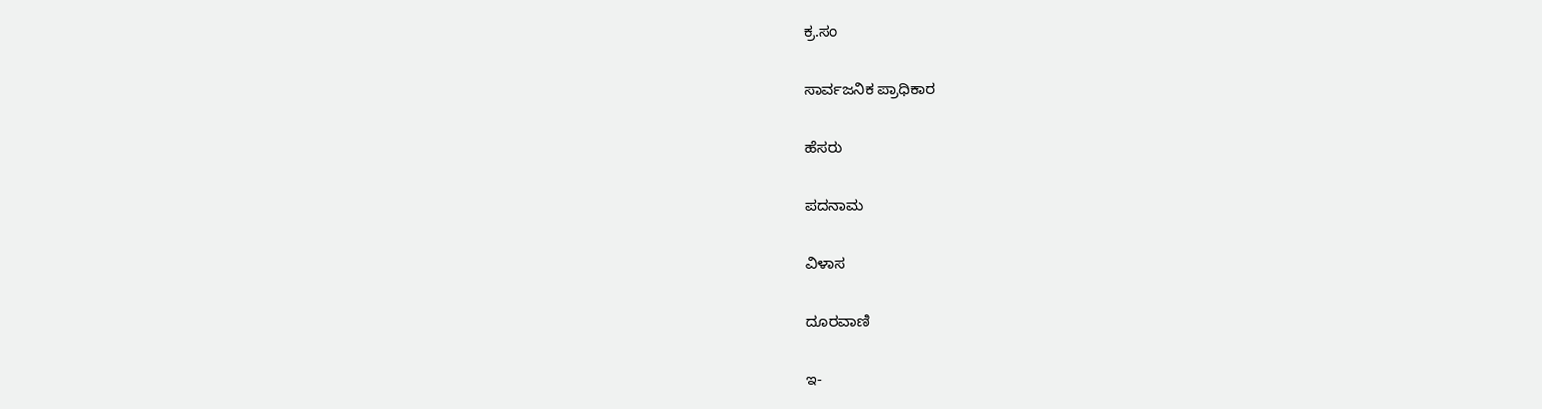ಕ್ರ.ಸಂ

ಸಾರ್ವಜನಿಕ ಪ್ರಾಧಿಕಾರ

ಹೆಸರು

ಪದನಾಮ

ವಿಳಾಸ

ದೂರವಾಣಿ

ಇ-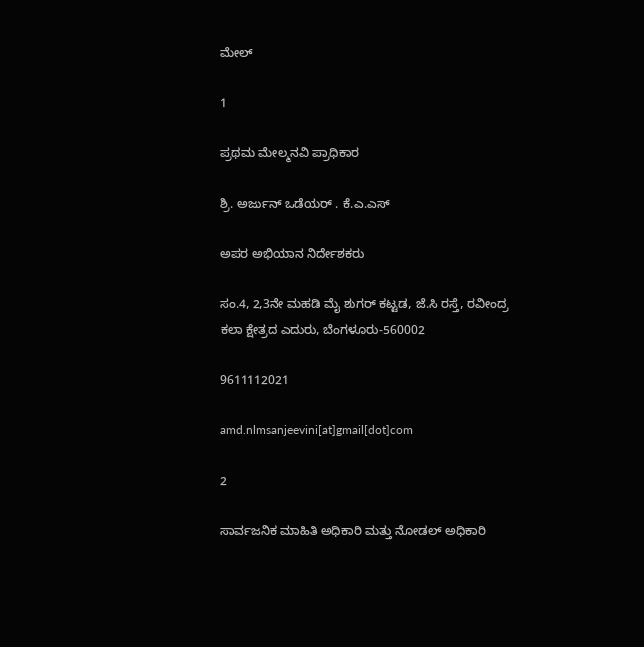ಮೇಲ್

1

ಪ್ರಥಮ ಮೇಲ್ಮನವಿ ಪ್ರಾಧಿಕಾರ

ಶ್ರಿ. ಅರ್ಜುನ್ ಒಡೆಯರ್ . ಕೆ.ಎ.ಎಸ್

ಅಪರ ಅಭಿಯಾನ ನಿರ್ದೇಶಕರು

ಸಂ.4, 2,3ನೇ ಮಹಡಿ ಮೈ ಶುಗರ್ ಕಟ್ಟಡ, ಜೆ.ಸಿ ರಸ್ತೆ, ರವೀಂದ್ರ ಕಲಾ ಕ್ಷೇತ್ರದ ಎದುರು, ಬೆಂಗಳೂರು-560002

9611112021

amd.nlmsanjeevini[at]gmail[dot]com

2

ಸಾರ್ವಜನಿಕ ಮಾಹಿತಿ ಅಧಿಕಾರಿ ಮತ್ತು ನೋಡಲ್ ಅಧಿಕಾರಿ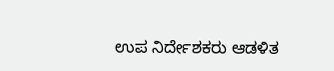ಉಪ ನಿರ್ದೇಶಕರು ಆಡಳಿತ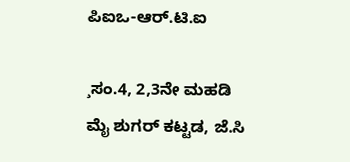ಪಿಐಒ-ಆರ್.ಟಿ.ಐ

¸ಸಂ.4, 2,3ನೇ ಮಹಡಿ ಮೈ ಶುಗರ್ ಕಟ್ಟಡ, ಜೆ.ಸಿ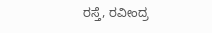ರಸ್ತೆ, ರವೀಂದ್ರ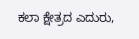ಕಲಾ ಕ್ಷೇತ್ರದ ಎದುರು,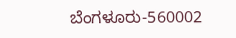ಬೆಂಗಳೂರು-560002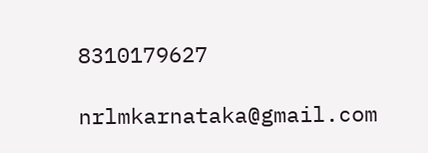8310179627

nrlmkarnataka@gmail.com